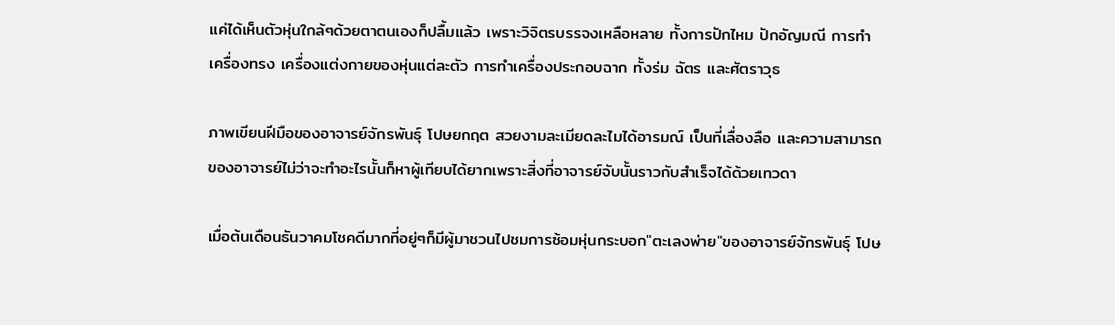แค่ได้เห็นตัวหุ่นใกล้ๆด้วยตาตนเองก็ปลื้มแล้ว เพราะวิจิตรบรรจงเหลือหลาย ทั้งการปักไหม ปักอัญมณี การทำเครื่องทรง เครื่องแต่งกายของหุ่นแต่ละตัว การทำเครื่องประกอบฉาก ทั้งร่ม ฉัตร และศัตราวุธ

ภาพเขียนฝีมือของอาจารย์จักรพันธุ์ โปษยกฤต สวยงามละเมียดละไมได้อารมณ์ เป็นที่เลื่องลือ และความสามารถของอาจารย์ไม่ว่าจะทำอะไรนั้นก็หาผู้เทียบได้ยากเพราะสิ่งที่อาจารย์จับนั้นราวกับสำเร็จได้ด้วยเทวดา

เมื่อต้นเดือนธันวาคมโชคดีมากที่อยู่ๆก็มีผู้มาชวนไปชมการซ้อมหุ่นกระบอก"ตะเลงพ่าย"ของอาจารย์จักรพันธุ์ โปษ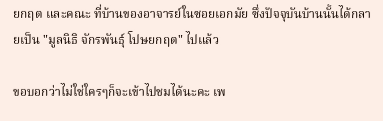ยกฤต และคณะ ที่บ้านของอาจารย์ในซอยเอกมัย ซึ่งปัจจุบันบ้านนั้นได้กลายเป็น "มูลนิธิ จักรพันธุ์ โปษยกฤต" ไปแล้ว

ขอบอกว่าไม่ใช่ใครๆก็จะเข้าไปชมได้นะคะ เพ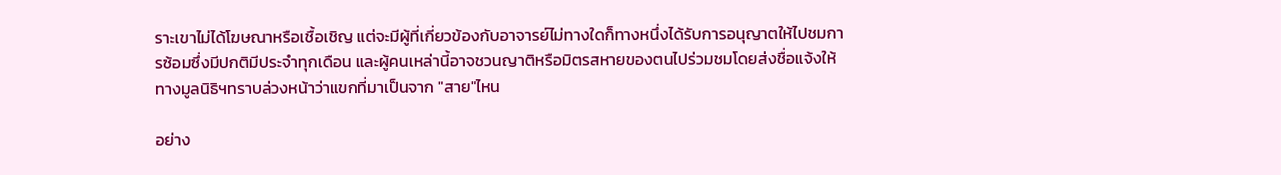ราะเขาไม่ได้โฆษณาหรือเชื้อเชิญ แต่จะมีผู้ที่เกี่ยวข้องกับอาจารย์ไม่ทางใดก็ทางหนึ่งได้รับการอนุญาตให้ไปชมการซ้อมซึ่งมีปกติมีประจำทุกเดือน และผู้คนเหล่านี้อาจชวนญาติหรือมิตรสหายของตนไปร่วมชมโดยส่งชื่อแจ้งให้ทางมูลนิธิฯทราบล่วงหน้าว่าแขกที่มาเป็นจาก "สาย"ไหน

อย่าง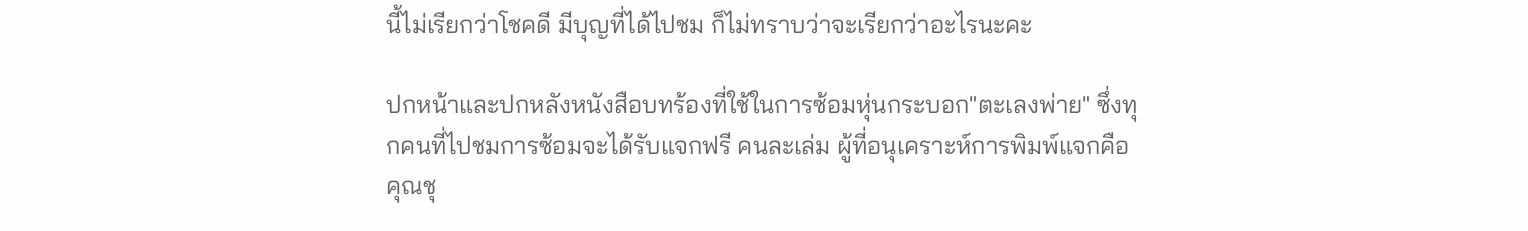นี้ไม่เรียกว่าโชคดี มีบุญที่ได้ไปชม ก็ไม่ทราบว่าจะเรียกว่าอะไรนะคะ

ปกหน้าและปกหลังหนังสือบทร้องที่ใช้ในการซ้อมหุ่นกระบอก"ตะเลงพ่าย" ซึ่งทุกคนที่ไปชมการซ้อมจะได้รับแจกฟรี คนละเล่ม ผู้ที่อนุเคราะห์การพิมพ์แจกคือ คุณชุ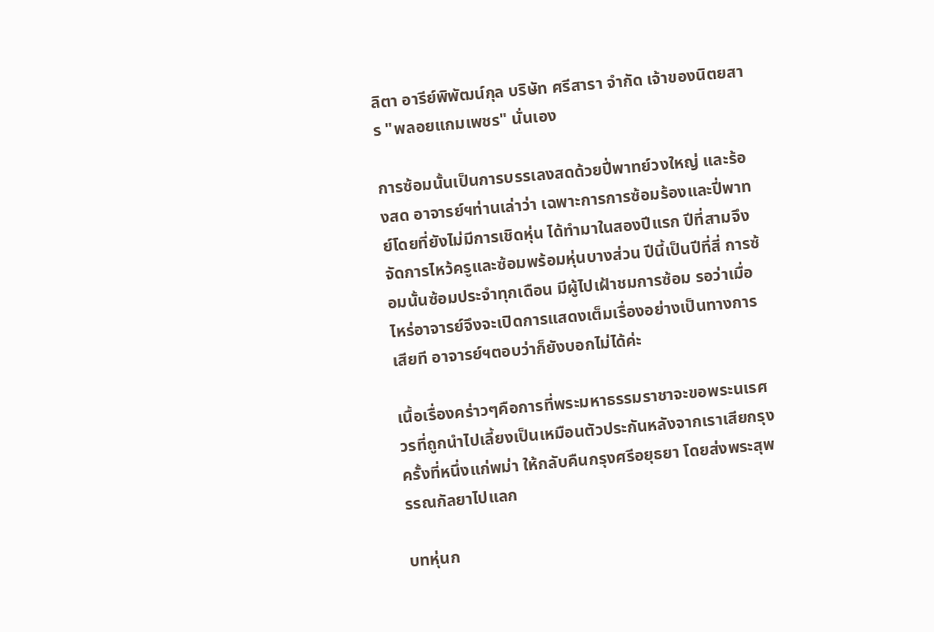ลิตา อารีย์พิพัฒน์กุล บริษัท ศรีสารา จำกัด เจ้าของนิตยสาร "พลอยแกมเพชร" นั่นเอง

การซ้อมนั้นเป็นการบรรเลงสดด้วยปี่พาทย์วงใหญ่ และร้องสด อาจารย์ฯท่านเล่าว่า เฉพาะการการซ้อมร้องและปี่พาทย์โดยที่ยังไม่มีการเชิดหุ่น ได้ทำมาในสองปีแรก ปีที่สามจึงจัดการไหว้ครูและซ้อมพร้อมหุ่นบางส่วน ปีนี้เป็นปีที่สี่ การซ้อมนั้นซ้อมประจำทุกเดือน มีผู้ไปเฝ้าชมการซ้อม รอว่าเมื่อไหร่อาจารย์จึงจะเปิดการแสดงเต็มเรื่องอย่างเป็นทางการเสียที อาจารย์ฯตอบว่าก็ยังบอกไม่ได้ค่ะ

เนื้อเรื่องคร่าวๆคือการที่พระมหาธรรมราชาจะขอพระนเรศวรที่ถูกนำไปเลี้ยงเป็นเหมือนตัวประกันหลังจากเราเสียกรุงครั้งที่หนึ่งแก่พม่า ให้กลับคืนกรุงศรีอยุธยา โดยส่งพระสุพรรณกัลยาไปแลก

บทหุ่นก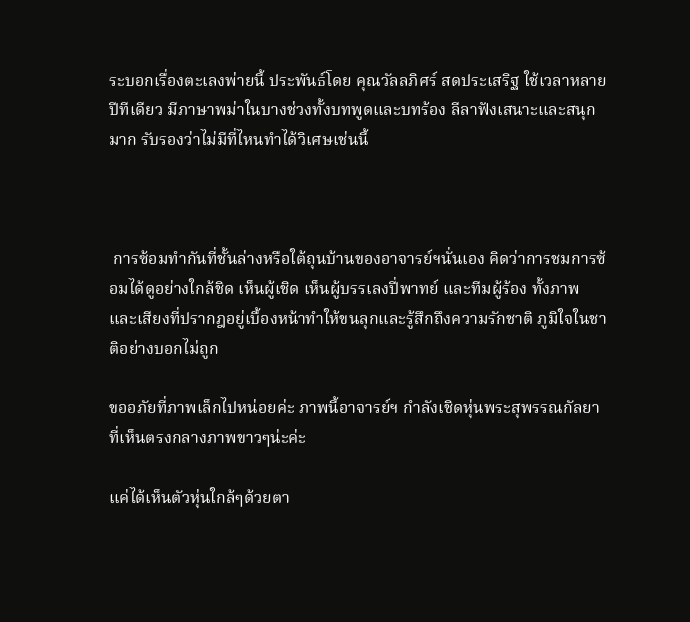ระบอกเรื่องตะเลงพ่ายนี้ ประพันธ์โดย คุณวัลลภิศร์ สดประเสริฐ ใช้เวลาหลายปีทีเดียว มีภาษาพม่าในบางช่วงทั้งบทพูดและบทร้อง ลีลาฟังเสนาะและสนุกมาก รับรองว่าไม่มีที่ไหนทำได้วิเศษเช่นนี้



 การซ้อมทำกันที่ชั้นล่างหรือใต้ถุนบ้านของอาจารย์ฯนั่นเอง คิดว่าการชมการซ้อมได้ดูอย่างใกล้ชิด เห็นผู้เชิด เห็นผู้บรรเลงปี่พาทย์ และทีมผู้ร้อง ทั้งภาพและเสียงที่ปรากฎอยู่เบื้องหน้าทำให้ขนลุกและรู้สึกถึงความรักชาติ ภูมิใจในชาติอย่างบอกไม่ถูก

ขออภัยที่ภาพเล็กไปหน่อยค่ะ ภาพนี้อาจารย์ฯ กำลังเชิดหุ่นพระสุพรรณกัลยา ที่เห็นตรงกลางภาพขาวๆน่ะค่ะ

แค่ได้เห็นตัวหุ่นใกล้ๆด้วยตา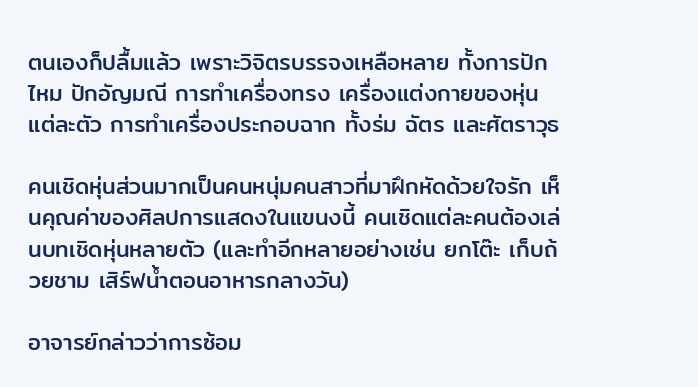ตนเองก็ปลื้มแล้ว เพราะวิจิตรบรรจงเหลือหลาย ทั้งการปักไหม ปักอัญมณี การทำเครื่องทรง เครื่องแต่งกายของหุ่นแต่ละตัว การทำเครื่องประกอบฉาก ทั้งร่ม ฉัตร และศัตราวุธ

คนเชิดหุ่นส่วนมากเป็นคนหนุ่มคนสาวที่มาฝึกหัดด้วยใจรัก เห็นคุณค่าของศิลปการแสดงในแขนงนี้ คนเชิดแต่ละคนต้องเล่นบทเชิดหุ่นหลายตัว (และทำอีกหลายอย่างเช่น ยกโต๊ะ เก็บถ้วยชาม เสิร์ฟน้ำตอนอาหารกลางวัน)

อาจารย์กล่าวว่าการซ้อม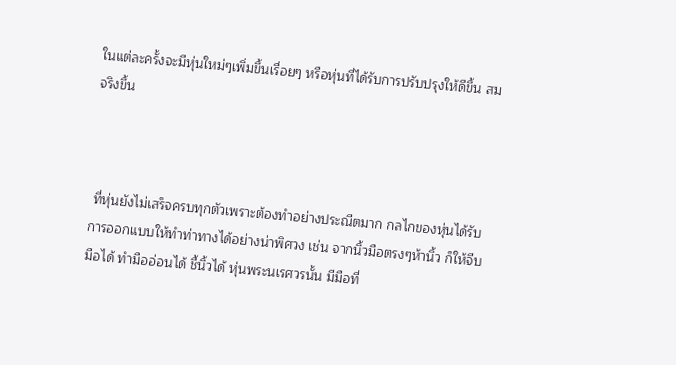ในแต่ละครั้งจะมีหุ่นใหม่ๆเพิ่มขึ้นเรื่อยๆ หรือหุ่นที่ได้รับการปรับปรุงให้ดีขึ้น สมจริงขึ้น



 ที่หุ่นยังไม่เสร็จครบทุกตัวเพราะต้องทำอย่างประณีตมาก กลไกของหุ่นได้รับการออกแบบให้ทำท่าทางได้อย่างน่าพิศวง เช่น จากนิ้วมือตรงๆห้านิ้ว ก็ให้จีบมือได้ ทำมืออ่อนได้ ชี้นิ้วได้ หุ่นพระนเรศวรนั้น มีมือที่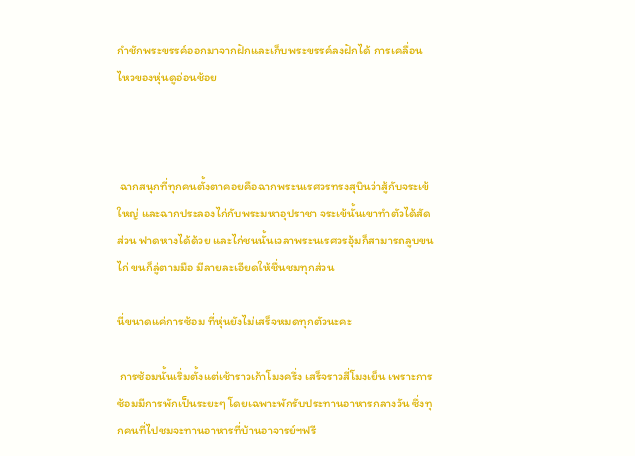กำชักพระขรรค์ออกมาจากฝักและเก็บพระขรรค์ลงฝักได้ การเคลื่อนไหวของหุ่นดูอ่อนช้อย



 ฉากสนุกที่ทุกคนตั้งตาคอยคือฉากพระนเรศวรทรงสุบินว่าสู้กับจระเข้ใหญ่ และฉากประลองไก่กับพระมหาอุปราชา จระเข้นั้นเขาทำตัวได้สัดส่วน ฟาดหางได้ด้วย และไก่ชนนั้นเวลาพระนเรศวรอุ้มก็สามารถลูบขนไก่ ขนก็ลู่ตามมือ มีลายละเอียดให้ชื่นชมทุกส่วน

นี่ขนาดแค่การซ้อม ที่หุ่นยังไม่เสร็จหมดทุกตัวนะคะ

 การซ้อมนั้นเริ่มตั้งแต่เช้าราวเก้าโมงครึ่ง เสร็จราวสี่โมงเย็น เพราะการซ้อมมีการพักเป็นระยะๆ โดยเฉพาะพักรับประทานอาหารกลางวัน ซึ่งทุกคนที่ไปชมจะทานอาหารที่บ้านอาจารย์ฯฟรี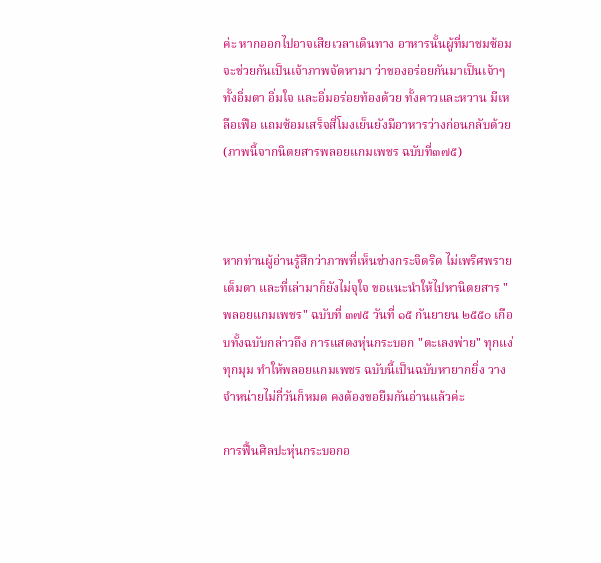ค่ะ หากออกไปอาจเสียเวลาเดินทาง อาหารนั้นผู้ที่มาชมซ้อมจะช่วยกันเป็นเจ้าภาพจัดหามา ว่าของอร่อยกันมาเป็นเจ้าๆ ทั้งอิ่มตา อิ่มใจ และอิ่มอร่อยท้องด้วย ทั้งคาวและหวาน มีเหลือเฟือ แถมซ้อมเสร็จสี่โมงเย็นยังมีอาหารว่างก่อนกลับด้วย (ภาพนี้จากนิตยสารพลอยแกมเพชร ฉบับที่๓๗๕)



หากท่านผู้อ่านรู้สึกว่าภาพที่เห็นช่างกระจิดริด ไม่เพริศพรายเต็มตา และที่เล่ามาก็ยังไม่จุใจ ขอแนะนำให้ไปหานิตยสาร "พลอยแกมเพชร" ฉบับที่ ๓๗๕ วันที่ ๑๕ กันยายน ๒๕๕๐ เกือบทั้งฉบับกล่าวถึง การแสดงหุ่นกระบอก "ตะเลงพ่าย" ทุกแง่ทุกมุม ทำให้พลอยแกมเพชร ฉบับนี้เป็นฉบับหายากยิ่ง วางจำหน่ายไม่กี่วันก็หมด คงต้องขอยืมกันอ่านแล้วค่ะ

การฟื้นศิลปะหุ่นกระบอกอ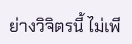ย่างวิจิตรนี้ ไม่เพี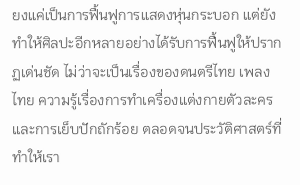ยงแค่เป็นการฟื้นฟูการแสดงหุ่นกระบอก แต่ยังทำให้ศิลปะอีกหลายอย่างได้รับการฟื้นฟูให้ปรากฏเด่นชัด ไม่ว่าจะเป็นเรื่องของดนตรีไทย เพลงไทย ความรู้เรื่องการทำเครื่องแต่งกายตัวละคร และการเย็บปักถักร้อย ตลอดจนประวัติศาสตร์ที่ทำให้เรา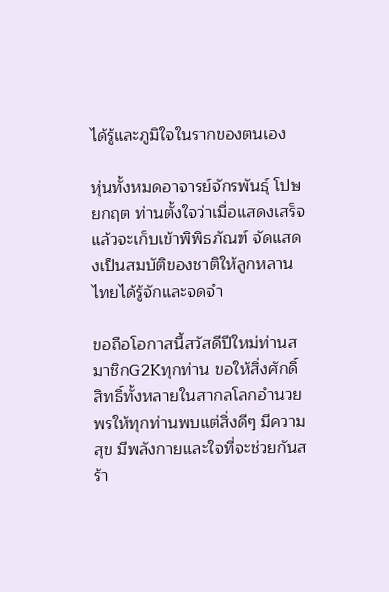ได้รู้และภูมิใจในรากของตนเอง

หุ่นทั้งหมดอาจารย์จักรพันธุ์ โปษยกฤต ท่านตั้งใจว่าเมื่อแสดงเสร็จแล้วจะเก็บเข้าพิพิธภัณฑ์ จัดแสดงเป็นสมบัติของชาติให้ลูกหลานไทยได้รู้จักและจดจำ

ขอถือโอกาสนี้สวัสดีปีใหม่ท่านสมาชิกG2Kทุกท่าน ขอให้สิ่งศักดิ์สิทธิ์ทั้งหลายในสากลโลกอำนวยพรให้ทุกท่านพบแต่สิ่งดีๆ มีความสุข มีพลังกายและใจที่จะช่วยกันสร้า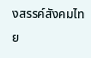งสรรค์สังคมไทย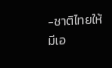-ชาติไทยให้มีเอ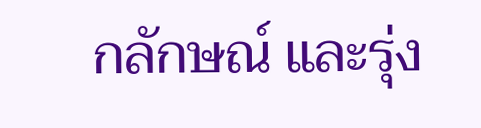กลักษณ์ และรุ่ง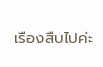เรืองสืบไปค่ะ